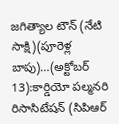జగిత్యాల టౌన్ (నేటి సాక్షి)(పూరెళ్ల బాపు)…(అక్టోబర్ 13):కార్డియో పల్మనరి రిసాసిటేషన్ (సిపిఆర్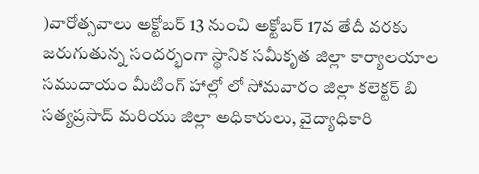)వారోత్సవాలు అక్టోబర్ 13 నుంచి అక్టోబర్ 17వ తేదీ వరకు జరుగుతున్న సందర్భంగా స్థానిక సమీకృత జిల్లా కార్యాలయాల సముదాయం మీటింగ్ హాల్లో లో సోమవారం జిల్లా కలెక్టర్ బి సత్యప్రసాద్ మరియు జిల్లా అధికారులు, వైద్యాధికారి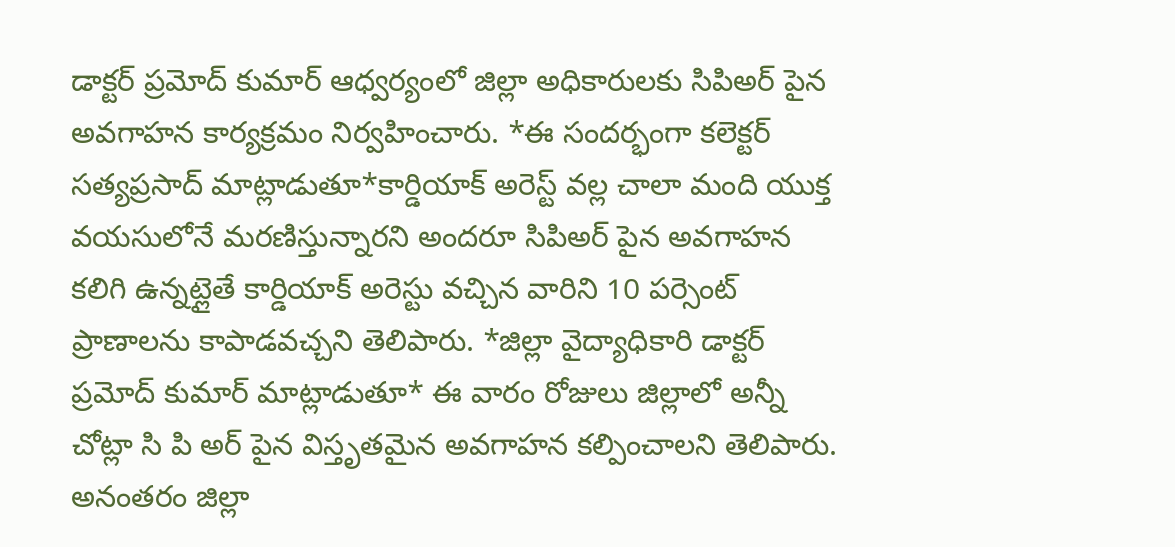డాక్టర్ ప్రమోద్ కుమార్ ఆధ్వర్యంలో జిల్లా అధికారులకు సిపిఅర్ పైన అవగాహన కార్యక్రమం నిర్వహించారు. *ఈ సందర్భంగా కలెక్టర్ సత్యప్రసాద్ మాట్లాడుతూ*కార్డియాక్ అరెస్ట్ వల్ల చాలా మంది యుక్త వయసులోనే మరణిస్తున్నారని అందరూ సిపిఅర్ పైన అవగాహన కలిగి ఉన్నట్లైతే కార్డియాక్ అరెస్టు వచ్చిన వారిని 10 పర్సెంట్ ప్రాణాలను కాపాడవచ్చని తెలిపారు. *జిల్లా వైద్యాధికారి డాక్టర్ ప్రమోద్ కుమార్ మాట్లాడుతూ* ఈ వారం రోజులు జిల్లాలో అన్నీ చోట్లా సి పి అర్ పైన విస్తృతమైన అవగాహన కల్పించాలని తెలిపారు. అనంతరం జిల్లా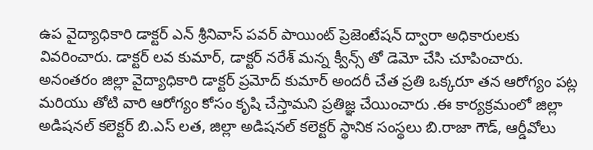ఉప వైద్యాధికారి డాక్టర్ ఎన్ శ్రీనివాస్ పవర్ పాయింట్ ప్రెజెంటేషన్ ద్వారా అధికారులకు వివరించారు. డాక్టర్ లవ కుమార్, డాక్టర్ నరేశ్ మన్న క్వీన్స్ తో డెమో చేసి చూపించారు. అనంతరం జిల్లా వైద్యాధికారి డాక్టర్ ప్రమోద్ కుమార్ అందరీ చేత ప్రతి ఒక్కరూ తన ఆరోగ్యం పట్ల మరియు తోటి వారి ఆరోగ్యం కోసం కృషి చేస్తామని ప్రతిజ్ఞ చేయించారు .ఈ కార్యక్రమంలో జిల్లా అడిషనల్ కలెక్టర్ బి.ఎస్ లత, జిల్లా అడిషనల్ కలెక్టర్ స్థానిక సంస్థలు బి.రాజా గౌడ్, ఆర్డీవోలు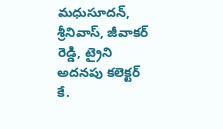మధుసూదన్, శ్రీనివాస్, జీవాకర్ రెడ్డి, ట్రైని అదనపు కలెక్టర్ కే.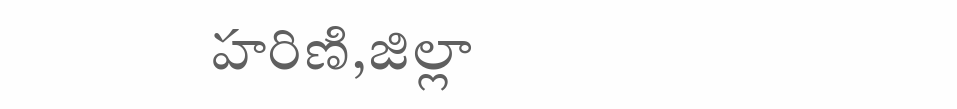హరిణి,జిల్లా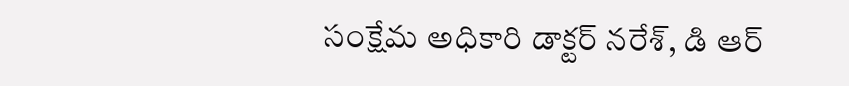సంక్షేమ అధికారి డాక్టర్ నరేశ్, డి ఆర్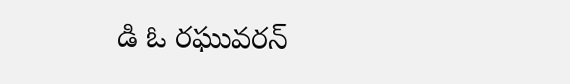డి ఓ రఘువరన్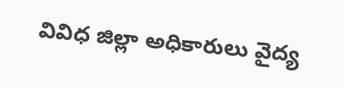వివిధ జిల్లా అధికారులు వైద్య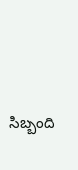సిబ్బంది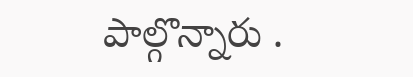పాల్గొన్నారు .